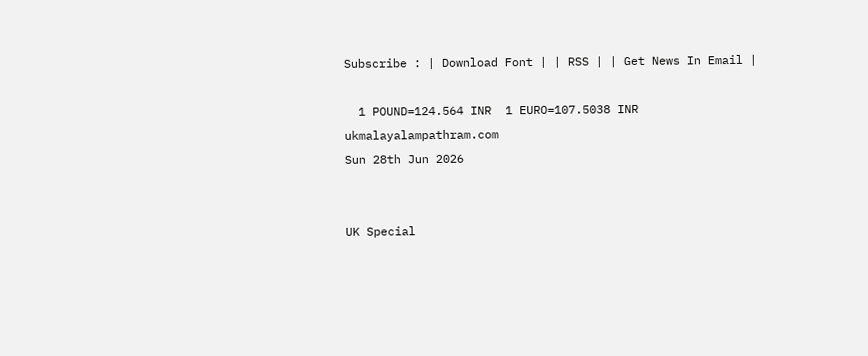Subscribe : | Download Font | | RSS | | Get News In Email |

  1 POUND=124.564 INR  1 EURO=107.5038 INR
ukmalayalampathram.com
Sun 28th Jun 2026


UK Special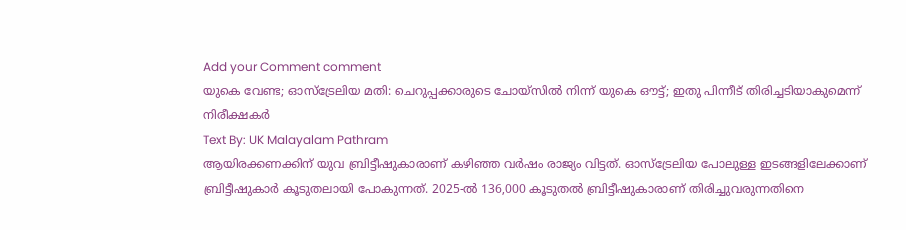Add your Comment comment
യുകെ വേണ്ട; ഓസ്‌ട്രേലിയ മതി: ചെറുപ്പക്കാരുടെ ചോയ്‌സില്‍ നിന്ന് യുകെ ഔട്ട്; ഇതു പിന്നീട് തിരിച്ചടിയാകുമെന്ന് നിരീക്ഷകര്‍
Text By: UK Malayalam Pathram
ആയിരക്കണക്കിന് യുവ ബ്രിട്ടീഷുകാരാണ് കഴിഞ്ഞ വര്‍ഷം രാജ്യം വിട്ടത്. ഓസ്ട്രേലിയ പോലുള്ള ഇടങ്ങളിലേക്കാണ് ബ്രിട്ടീഷുകാര്‍ കൂടുതലായി പോകുന്നത്. 2025-ല്‍ 136,000 കൂടുതല്‍ ബ്രിട്ടീഷുകാരാണ് തിരിച്ചുവരുന്നതിനെ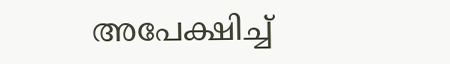അപേക്ഷിച്ച്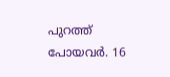പുറത്ത് പോയവര്‍. 16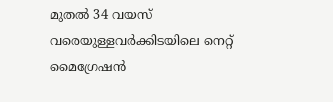മുതല്‍ 34 വയസ് വരെയുള്ളവര്‍ക്കിടയിലെ നെറ്റ് മൈഗ്രേഷന്‍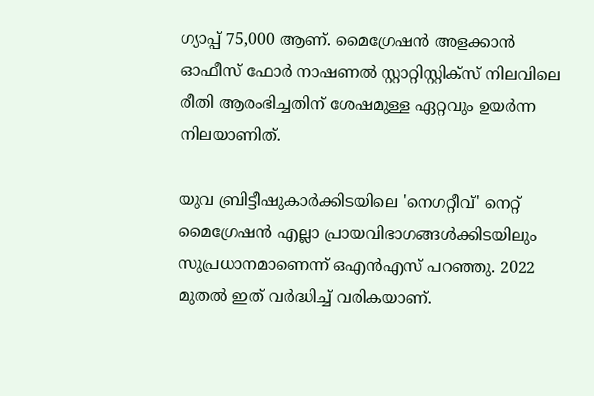ഗ്യാപ്പ് 75,000 ആണ്. മൈഗ്രേഷന്‍ അളക്കാന്‍ ഓഫീസ് ഫോര്‍ നാഷണല്‍ സ്റ്റാറ്റിസ്റ്റിക്സ് നിലവിലെ രീതി ആരംഭിച്ചതിന് ശേഷമുള്ള ഏറ്റവും ഉയര്‍ന്ന നിലയാണിത്.

യുവ ബ്രിട്ടീഷുകാര്‍ക്കിടയിലെ 'നെഗറ്റീവ്' നെറ്റ് മൈഗ്രേഷന്‍ എല്ലാ പ്രായവിഭാഗങ്ങള്‍ക്കിടയിലും സുപ്രധാനമാണെന്ന് ഒഎന്‍എസ് പറഞ്ഞു. 2022 മുതല്‍ ഇത് വര്‍ദ്ധിച്ച് വരികയാണ്.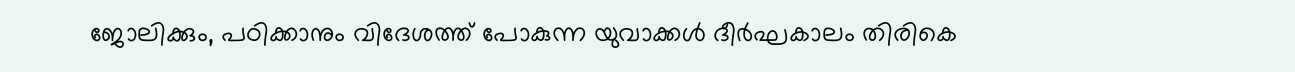ജോലിക്കും, പഠിക്കാനും വിദേശത്ത് പോകുന്ന യുവാക്കള്‍ ദീര്‍ഘകാലം തിരികെ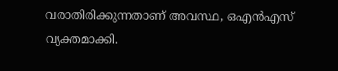വരാതിരിക്കുന്നതാണ് അവസ്ഥ, ഒഎന്‍എസ് വ്യക്തമാക്കി.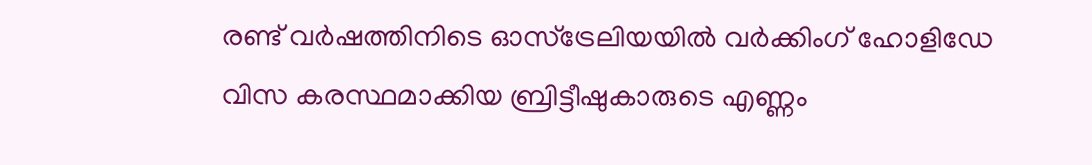രണ്ട് വര്‍ഷത്തിനിടെ ഓസ്ട്രേലിയയില്‍ വര്‍ക്കിംഗ് ഹോളിഡേ വിസ കരസ്ഥമാക്കിയ ബ്രിട്ടീഷുകാരുടെ എണ്ണം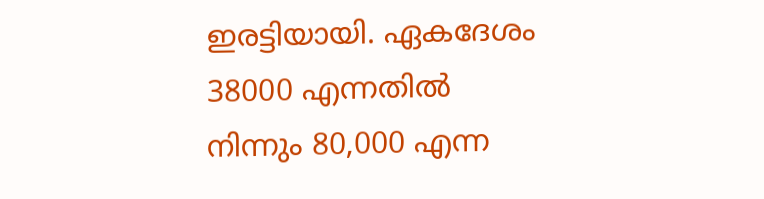ഇരട്ടിയായി. ഏകദേശം 38000 എന്നതില്‍ നിന്നും 80,000 എന്ന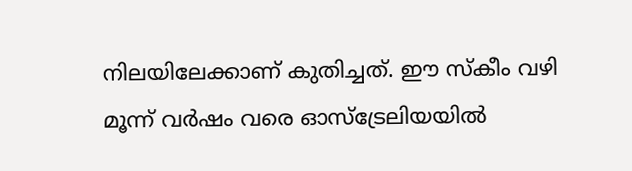നിലയിലേക്കാണ് കുതിച്ചത്. ഈ സ്‌കീം വഴി മൂന്ന് വര്‍ഷം വരെ ഓസ്ട്രേലിയയില്‍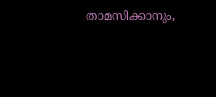താമസിക്കാനും,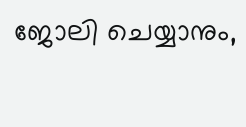ജോലി ചെയ്യാനും,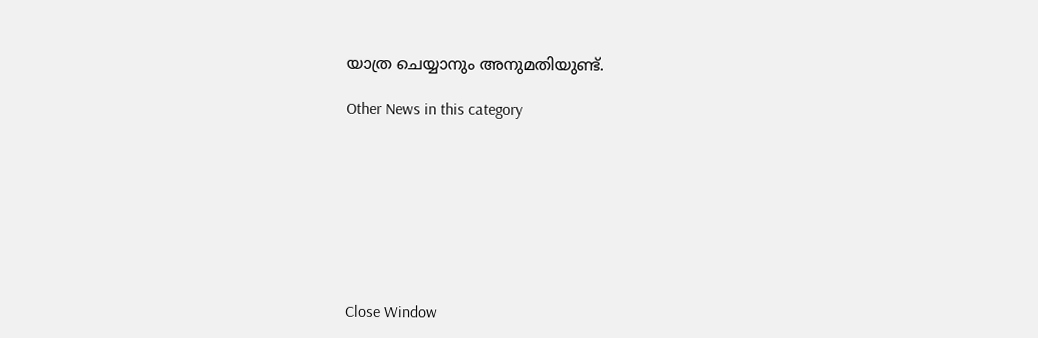യാത്ര ചെയ്യാനും അനുമതിയുണ്ട്.

Other News in this category








Close Window